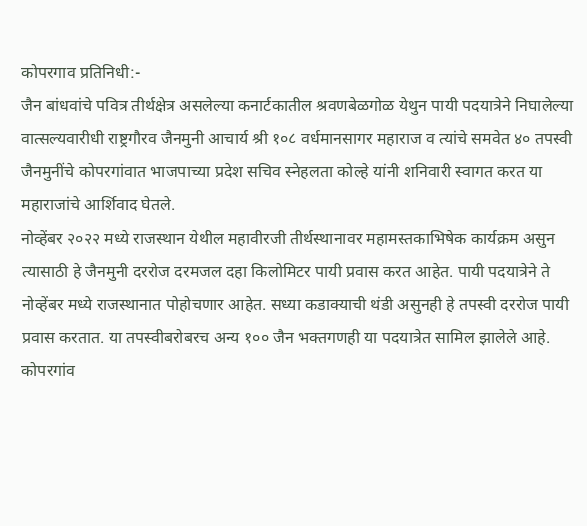कोपरगाव प्रतिनिधी:-
जैन बांधवांचे पवित्र तीर्थक्षेत्र असलेल्या कनार्टकातील श्रवणबेळगोळ येथुन पायी पदयात्रेने निघालेल्या वात्सल्यवारीधी राष्ट्रगौरव जैनमुनी आचार्य श्री १०८ वर्धमानसागर महाराज व त्यांचे समवेत ४० तपस्वी जैनमुनींचे कोपरगांवात भाजपाच्या प्रदेश सचिव स्नेहलता कोल्हे यांनी शनिवारी स्वागत करत या महाराजांचे आर्शिवाद घेतले.
नोव्हेंबर २०२२ मध्ये राजस्थान येथील महावीरजी तीर्थस्थानावर महामस्तकाभिषेक कार्यक्रम असुन त्यासाठी हे जैनमुनी दररोज दरमजल दहा किलोमिटर पायी प्रवास करत आहेत. पायी पदयात्रेने ते नोव्हेंबर मध्ये राजस्थानात पोहोचणार आहेत. सध्या कडाक्याची थंडी असुनही हे तपस्वी दररोज पायी प्रवास करतात. या तपस्वीबरोबरच अन्य १०० जैन भक्तगणही या पदयात्रेत सामिल झालेले आहे. कोपरगांव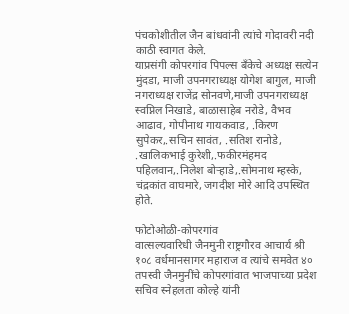पंचकोशीतील जैन बांधवांनी त्यांचे गोदावरी नदी काठी स्वागत केले.
याप्रसंगी कोपरगांव पिपल्स बँकेचे अध्यक्ष सत्येन मुंदडा, माजी उपनगराध्यक्ष योगेश बागुल, माजी नगराध्यक्ष राजेंद्र सोनवणे,माजी उपनगराध्यक्ष स्वप्निल निखाडे, बाळासाहेब नरोडे, वैभव आढाव, गोपीनाथ गायकवाड, .किरण सुपेकर,.सचिन सावंत, .सतिश रानोडे, .खालिकभाई कुरेशी,.फकीरमंहमद पहिलवान,.निलेश बोऱ्हाडे,.सोमनाथ म्हस्के, चंद्रकांत वाघमारे, जगदीश मोरे आदि उपस्थित होते.

फोटोओळी-कोपरगांव
वात्सल्यवारिधी जैनमुनी राष्ट्रगौरव आचार्य श्री १०८ वर्धमानसागर महाराज व त्यांचे समवेत ४० तपस्वी जैनमुनींचे कोपरगांवात भाजपाच्या प्रदेश सचिव स्नेहलता कोल्हे यांनी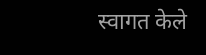स्वागत केले